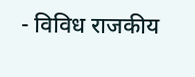- विविध राजकीय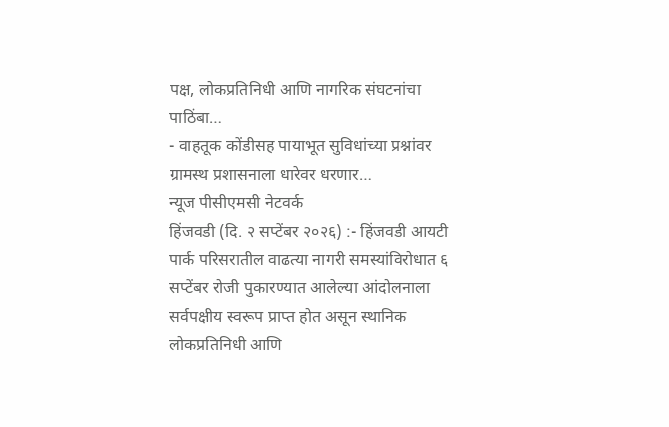पक्ष, लोकप्रतिनिधी आणि नागरिक संघटनांचा पाठिंबा…
- वाहतूक कोंडीसह पायाभूत सुविधांच्या प्रश्नांवर ग्रामस्थ प्रशासनाला धारेवर धरणार…
न्यूज पीसीएमसी नेटवर्क
हिंजवडी (दि. २ सप्टेंबर २०२६) :- हिंजवडी आयटी पार्क परिसरातील वाढत्या नागरी समस्यांविरोधात ६ सप्टेंबर रोजी पुकारण्यात आलेल्या आंदोलनाला सर्वपक्षीय स्वरूप प्राप्त होत असून स्थानिक लोकप्रतिनिधी आणि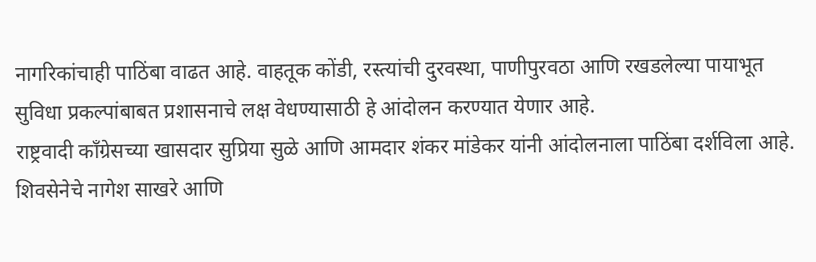नागरिकांचाही पाठिंबा वाढत आहे. वाहतूक कोंडी, रस्त्यांची दुरवस्था, पाणीपुरवठा आणि रखडलेल्या पायाभूत सुविधा प्रकल्पांबाबत प्रशासनाचे लक्ष वेधण्यासाठी हे आंदोलन करण्यात येणार आहे.
राष्ट्रवादी काँग्रेसच्या खासदार सुप्रिया सुळे आणि आमदार शंकर मांडेकर यांनी आंदोलनाला पाठिंबा दर्शविला आहे. शिवसेनेचे नागेश साखरे आणि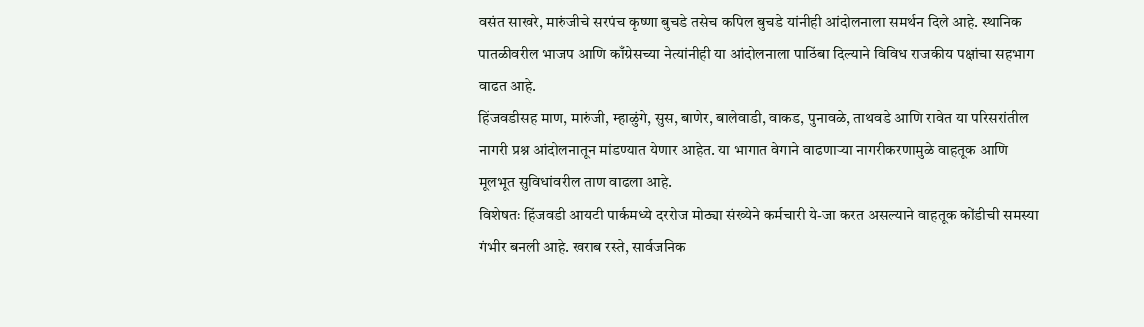वसंत साखरे, मारुंजीचे सरपंच कृष्णा बुचडे तसेच कपिल बुचडे यांनीही आंदोलनाला समर्थन दिले आहे. स्थानिक पातळीवरील भाजप आणि काँग्रेसच्या नेत्यांनीही या आंदोलनाला पाठिंबा दिल्याने विविध राजकीय पक्षांचा सहभाग वाढत आहे.
हिंजवडीसह माण, मारुंजी, म्हाळुंगे, सुस, बाणेर, बालेवाडी, वाकड, पुनावळे, ताथवडे आणि रावेत या परिसरांतील नागरी प्रश्न आंदोलनातून मांडण्यात येणार आहेत. या भागात वेगाने वाढणाऱ्या नागरीकरणामुळे वाहतूक आणि मूलभूत सुविधांवरील ताण वाढला आहे.
विशेषतः हिंजवडी आयटी पार्कमध्ये दररोज मोठ्या संख्येने कर्मचारी ये-जा करत असल्याने वाहतूक कोंडीची समस्या गंभीर बनली आहे. खराब रस्ते, सार्वजनिक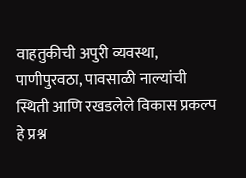वाहतुकीची अपुरी व्यवस्था, पाणीपुरवठा, पावसाळी नाल्यांची स्थिती आणि रखडलेले विकास प्रकल्प हे प्रश्न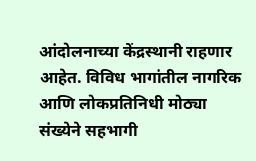आंदोलनाच्या केंद्रस्थानी राहणार आहेत. विविध भागांतील नागरिक आणि लोकप्रतिनिधी मोठ्या संख्येने सहभागी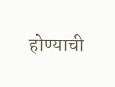होण्याची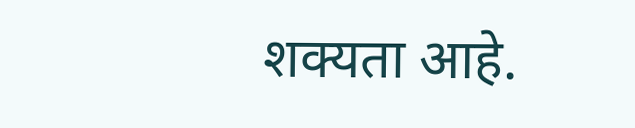शक्यता आहे.